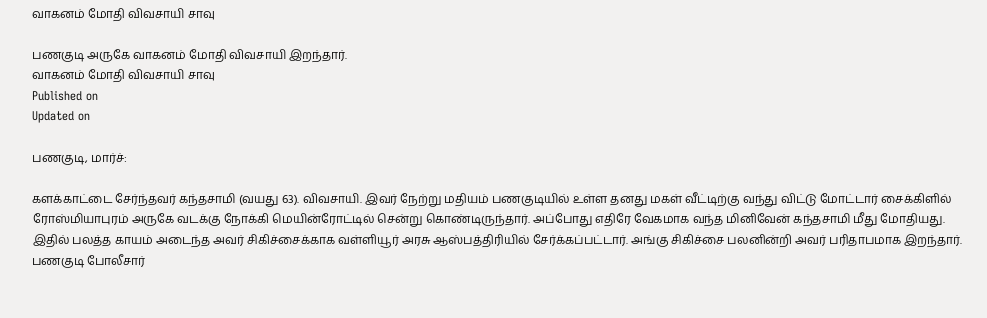வாகனம் மோதி விவசாயி சாவு

பணகுடி அருகே வாகனம் மோதி விவசாயி இறந்தார்.
வாகனம் மோதி விவசாயி சாவு
Published on
Updated on

பணகுடி, மார்ச்:

களக்காட்டை சேர்ந்தவர் கந்தசாமி (வயது 63). விவசாயி. இவர் நேற்று மதியம் பணகுடியில் உள்ள தனது மகள் வீட்டிற்கு வந்து விட்டு மோட்டார் சைக்கிளில் ரோஸ்மியாபுரம் அருகே வடக்கு நோக்கி மெயின்ரோட்டில் சென்று கொண்டிருந்தார். அப்போது எதிரே வேகமாக வந்த மினிவேன் கந்தசாமி மீது மோதியது. இதில் பலத்த காயம் அடைந்த அவர் சிகிச்சைக்காக வள்ளியூர் அரசு ஆஸ்பத்திரியில் சேர்க்கப்பட்டார். அங்கு சிகிச்சை பலனின்றி அவர் பரிதாபமாக இறந்தார். பணகுடி போலீசார்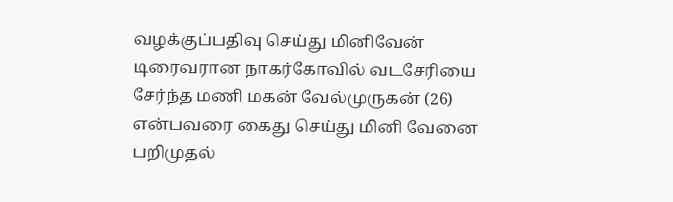வழக்குப்பதிவு செய்து மினிவேன் டிரைவரான நாகர்கோவில் வடசேரியை சேர்ந்த மணி மகன் வேல்முருகன் (26) என்பவரை கைது செய்து மினி வேனை பறிமுதல்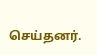செய்தனர்.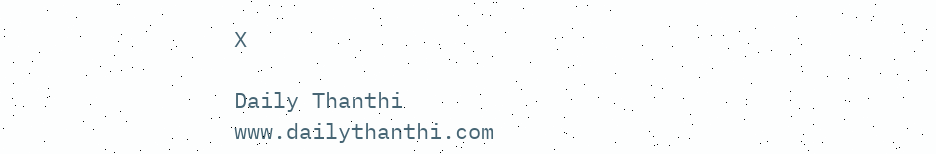X

Daily Thanthi
www.dailythanthi.com